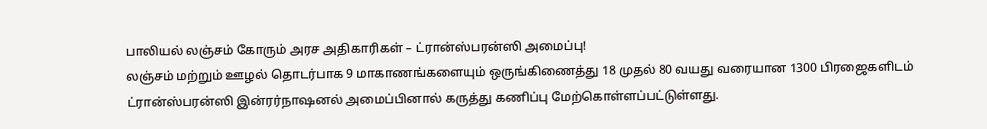பாலியல் லஞ்சம் கோரும் அரச அதிகாரிகள் – ட்ரான்ஸ்பரன்ஸி அமைப்பு!
லஞ்சம் மற்றும் ஊழல் தொடர்பாக 9 மாகாணங்களையும் ஒருங்கிணைத்து 18 முதல் 80 வயது வரையான 1300 பிரஜைகளிடம் ட்ரான்ஸ்பரன்ஸி இன்ரர்நாஷனல் அமைப்பினால் கருத்து கணிப்பு மேற்கொள்ளப்பட்டுள்ளது.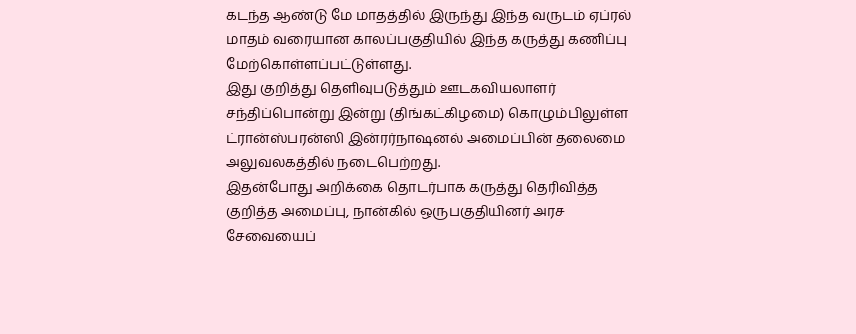கடந்த ஆண்டு மே மாதத்தில் இருந்து இந்த வருடம் ஏப்ரல் மாதம் வரையான காலப்பகுதியில் இந்த கருத்து கணிப்பு மேற்கொள்ளப்பட்டுள்ளது.
இது குறித்து தெளிவுபடுத்தும் ஊடகவியலாளர் சந்திப்பொன்று இன்று (திங்கட்கிழமை) கொழும்பிலுள்ள ட்ரான்ஸ்பரன்ஸி இன்ரர்நாஷனல் அமைப்பின் தலைமை அலுவலகத்தில் நடைபெற்றது.
இதன்போது அறிக்கை தொடர்பாக கருத்து தெரிவித்த குறித்த அமைப்பு, நான்கில் ஒருபகுதியினர் அரச சேவையைப்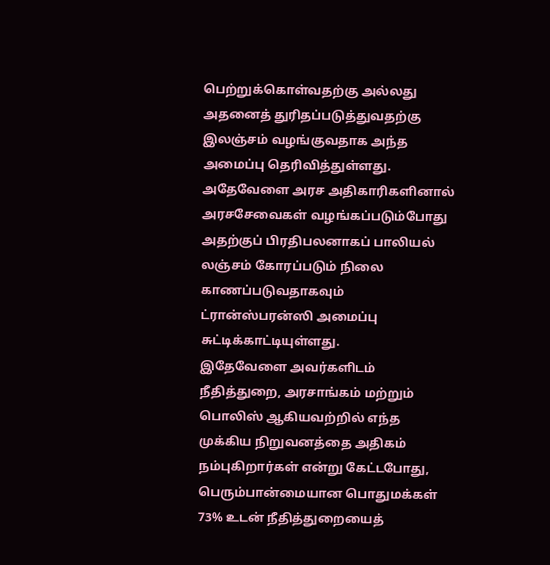பெற்றுக்கொள்வதற்கு அல்லது அதனைத் துரிதப்படுத்துவதற்கு இலஞ்சம் வழங்குவதாக அந்த அமைப்பு தெரிவித்துள்ளது.
அதேவேளை அரச அதிகாரிகளினால் அரசசேவைகள் வழங்கப்படும்போது அதற்குப் பிரதிபலனாகப் பாலியல் லஞ்சம் கோரப்படும் நிலை காணப்படுவதாகவும் ட்ரான்ஸ்பரன்ஸி அமைப்பு சுட்டிக்காட்டியுள்ளது.
இதேவேளை அவர்களிடம் நீதித்துறை, அரசாங்கம் மற்றும் பொலிஸ் ஆகியவற்றில் எந்த முக்கிய நிறுவனத்தை அதிகம் நம்புகிறார்கள் என்று கேட்டபோது, பெரும்பான்மையான பொதுமக்கள் 73% உடன் நீதித்துறையைத்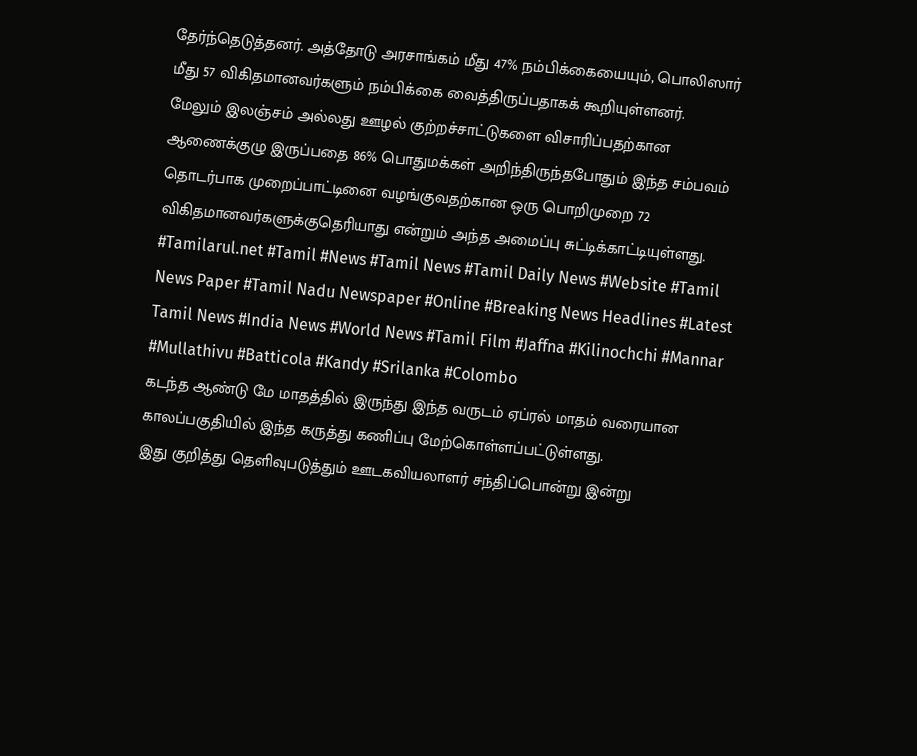தேர்ந்தெடுத்தனர். அத்தோடு அரசாங்கம் மீது 47% நம்பிக்கையையும், பொலிஸார் மீது 57 விகிதமானவர்களும் நம்பிக்கை வைத்திருப்பதாகக் கூறியுள்ளனர்.
மேலும் இலஞ்சம் அல்லது ஊழல் குற்றச்சாட்டுகளை விசாரிப்பதற்கான ஆணைக்குழு இருப்பதை 86% பொதுமக்கள் அறிந்திருந்தபோதும் இந்த சம்பவம் தொடர்பாக முறைப்பாட்டினை வழங்குவதற்கான ஒரு பொறிமுறை 72 விகிதமானவர்களுக்குதெரியாது என்றும் அந்த அமைப்பு சுட்டிக்காட்டியுள்ளது.
#Tamilarul.net #Tamil #News #Tamil News #Tamil Daily News #Website #Tamil News Paper #Tamil Nadu Newspaper #Online #Breaking News Headlines #Latest Tamil News #India News #World News #Tamil Film #Jaffna #Kilinochchi #Mannar #Mullathivu #Batticola #Kandy #Srilanka #Colombo
கடந்த ஆண்டு மே மாதத்தில் இருந்து இந்த வருடம் ஏப்ரல் மாதம் வரையான காலப்பகுதியில் இந்த கருத்து கணிப்பு மேற்கொள்ளப்பட்டுள்ளது.
இது குறித்து தெளிவுபடுத்தும் ஊடகவியலாளர் சந்திப்பொன்று இன்று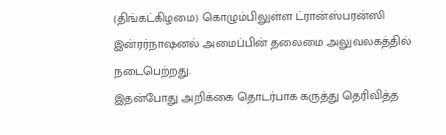(திங்கட்கிழமை) கொழும்பிலுள்ள ட்ரான்ஸ்பரன்ஸி இன்ரர்நாஷனல் அமைப்பின் தலைமை அலுவலகத்தில் நடைபெற்றது.
இதன்போது அறிக்கை தொடர்பாக கருத்து தெரிவித்த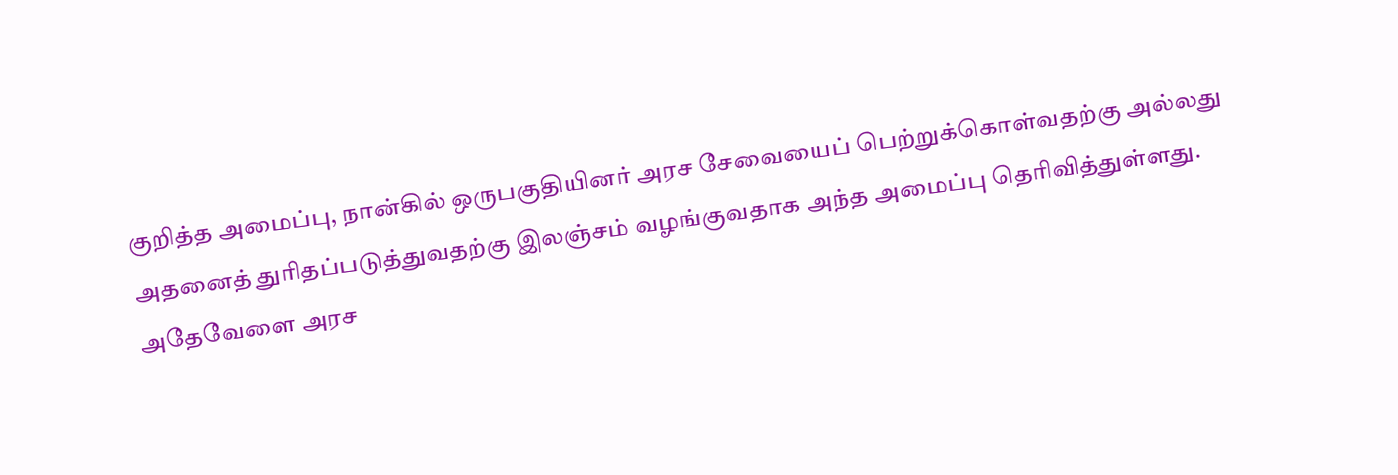குறித்த அமைப்பு, நான்கில் ஒருபகுதியினர் அரச சேவையைப் பெற்றுக்கொள்வதற்கு அல்லது அதனைத் துரிதப்படுத்துவதற்கு இலஞ்சம் வழங்குவதாக அந்த அமைப்பு தெரிவித்துள்ளது.
அதேவேளை அரச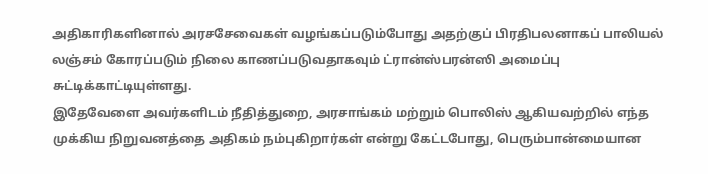அதிகாரிகளினால் அரசசேவைகள் வழங்கப்படும்போது அதற்குப் பிரதிபலனாகப் பாலியல் லஞ்சம் கோரப்படும் நிலை காணப்படுவதாகவும் ட்ரான்ஸ்பரன்ஸி அமைப்பு சுட்டிக்காட்டியுள்ளது.
இதேவேளை அவர்களிடம் நீதித்துறை, அரசாங்கம் மற்றும் பொலிஸ் ஆகியவற்றில் எந்த முக்கிய நிறுவனத்தை அதிகம் நம்புகிறார்கள் என்று கேட்டபோது, பெரும்பான்மையான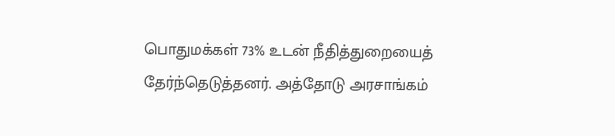பொதுமக்கள் 73% உடன் நீதித்துறையைத் தேர்ந்தெடுத்தனர். அத்தோடு அரசாங்கம்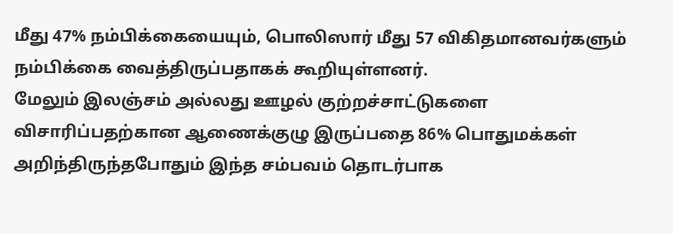மீது 47% நம்பிக்கையையும், பொலிஸார் மீது 57 விகிதமானவர்களும் நம்பிக்கை வைத்திருப்பதாகக் கூறியுள்ளனர்.
மேலும் இலஞ்சம் அல்லது ஊழல் குற்றச்சாட்டுகளை விசாரிப்பதற்கான ஆணைக்குழு இருப்பதை 86% பொதுமக்கள் அறிந்திருந்தபோதும் இந்த சம்பவம் தொடர்பாக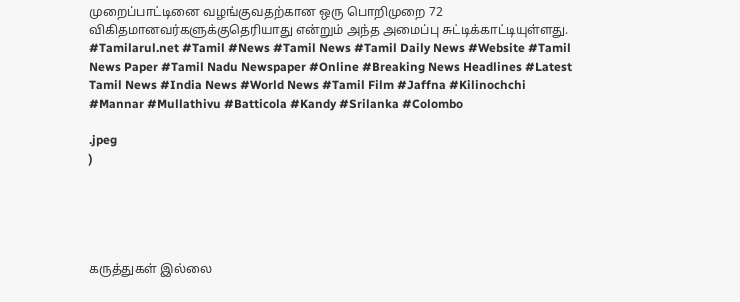முறைப்பாட்டினை வழங்குவதற்கான ஒரு பொறிமுறை 72 விகிதமானவர்களுக்குதெரியாது என்றும் அந்த அமைப்பு சுட்டிக்காட்டியுள்ளது.
#Tamilarul.net #Tamil #News #Tamil News #Tamil Daily News #Website #Tamil News Paper #Tamil Nadu Newspaper #Online #Breaking News Headlines #Latest Tamil News #India News #World News #Tamil Film #Jaffna #Kilinochchi #Mannar #Mullathivu #Batticola #Kandy #Srilanka #Colombo

.jpeg
)





கருத்துகள் இல்லை